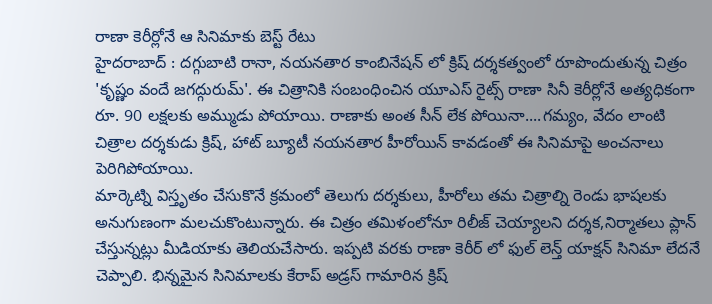రాణా కెరీర్లోనే ఆ సినిమాకు బెస్ట్ రేటు
హైదరాబాద్ : దగ్గుబాటి రానా, నయనతార కాంబినేషన్ లో క్రిష్ దర్శకత్వంలో రూపొందుతున్న చిత్రం 'కృష్ణం వందే జగద్గురుమ్'. ఈ చిత్రానికి సంబంధించిన యూఎస్ రైట్స్ రాణా సినీ కెరీర్లోనే అత్యధికంగా రూ. 90 లక్షలకు అమ్ముడు పోయాయి. రాణాకు అంత సీన్ లేక పోయినా....గమ్యం, వేదం లాంటి చిత్రాల దర్శకుడు క్రిష్, హాట్ బ్యూటీ నయనతార హీరోయిన్ కావడంతో ఈ సినిమాపై అంచనాలు పెరిగిపోయాయి.
మార్కెట్ని విస్తృతం చేసుకొనే క్రమంలో తెలుగు దర్శకులు, హీరోలు తమ చిత్రాల్ని రెండు భాషలకు అనుగుణంగా మలచుకొంటున్నారు. ఈ చిత్రం తమిళంలోనూ రిలీజ్ చెయ్యాలని దర్శక,నిర్మాతలు ప్లాన్ చేస్తున్నట్లు మీడియాకు తెలియచేసారు. ఇప్పటి వరకు రాణా కెరీర్ లో ఫుల్ లెన్త్ యాక్షన్ సినిమా లేదనే చెప్పాలి. భిన్నమైన సినిమాలకు కేరాప్ అడ్రస్ గామారిన క్రిష్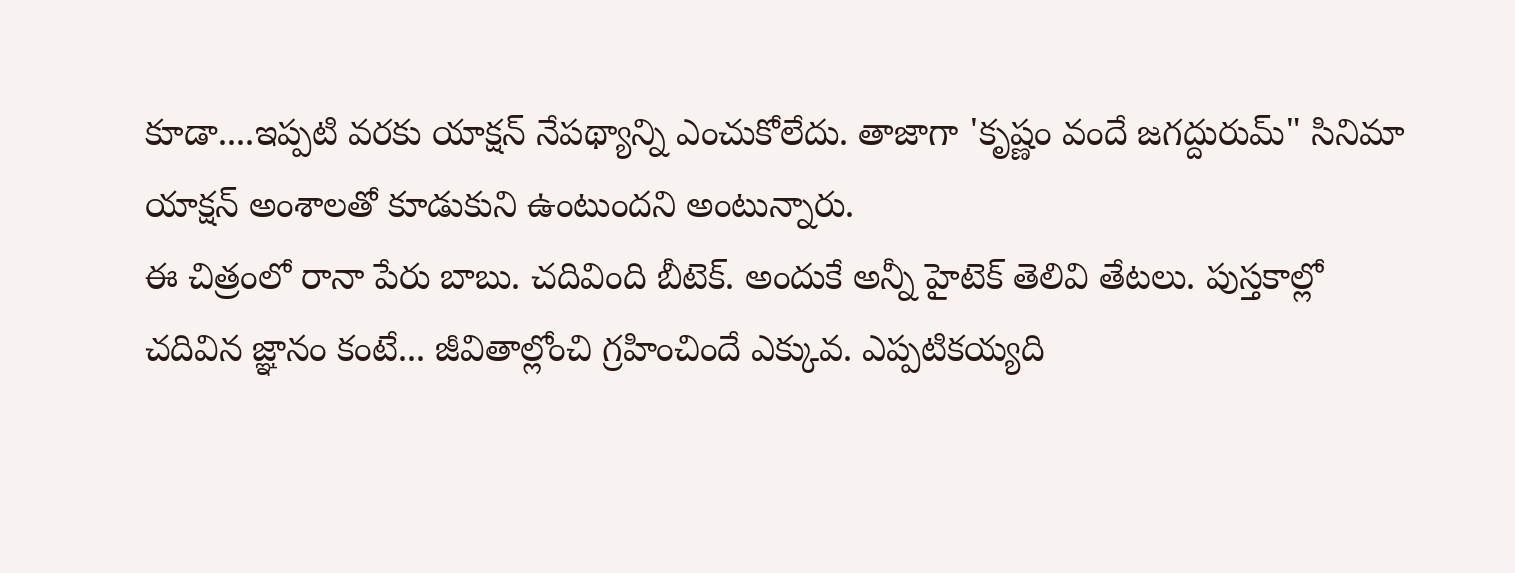కూడా....ఇప్పటి వరకు యాక్షన్ నేపథ్యాన్ని ఎంచుకోలేదు. తాజాగా 'కృష్ణం వందే జగద్దురుమ్" సినిమా యాక్షన్ అంశాలతో కూడుకుని ఉంటుందని అంటున్నారు.
ఈ చిత్రంలో రానా పేరు బాబు. చదివింది బీటెక్. అందుకే అన్నీ హైటెక్ తెలివి తేటలు. పుస్తకాల్లో చదివిన జ్ఞానం కంటే... జీవితాల్లోంచి గ్రహించిందే ఎక్కువ. ఎప్పటికయ్యది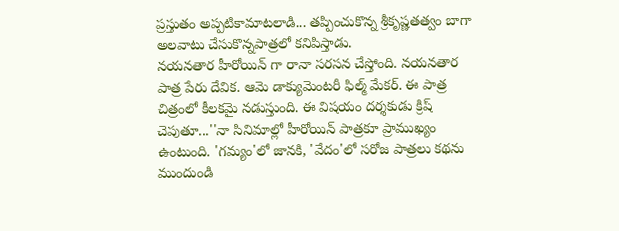ప్రస్తుతం అప్పటికామాటలాడి... తప్పించుకొన్న శ్రీకృష్ణతత్వం బాగా అలవాటు చేసుకొన్నపాత్రలో కనిపిస్తాడు.
నయనతార హీరోయిన్ గా రానా సరసన చేస్తోంది. నయనతార పాత్ర పేరు దేవిక. ఆమె డాక్యుమెంటరీ ఫిల్మ్ మేకర్. ఈ పాత్ర చిత్రంలో కీలకమై నడుస్తుంది. ఈ విషయం దర్శకుడు క్రిష్ చెపుతూ...''నా సినిమాల్లో హీరోయిన్ పాత్రకూ ప్రాముఖ్యం ఉంటుంది. 'గమ్యం'లో జానకి, 'వేదం'లో సరోజ పాత్రలు కథను ముందుండి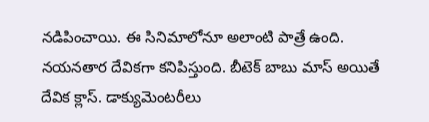నడిపించాయి. ఈ సినిమాలోనూ అలాంటి పాత్రే ఉంది. నయనతార దేవికగా కనిపిస్తుంది. బీటెక్ బాబు మాస్ అయితే దేవిక క్లాస్. డాక్యుమెంటరీలు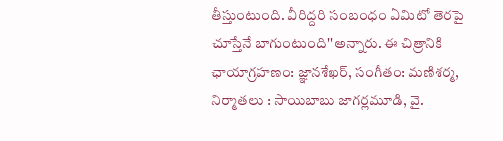తీస్తుంటుంది. వీరిద్దరి సంబంధం ఏమిటో తెరపై చూస్తేనే బాగుంటుంది''అన్నారు. ఈ చిత్రానికి ఛాయాగ్రహణం: జ్ఞానశేఖర్, సంగీతం: మణిశర్మ, నిర్మాతలు : సాయిబాబు జాగర్లమూడి, వై.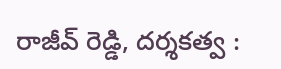రాజీవ్ రెడ్డి, దర్శకత్వ :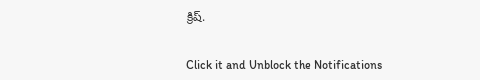క్రిష్.


Click it and Unblock the Notifications